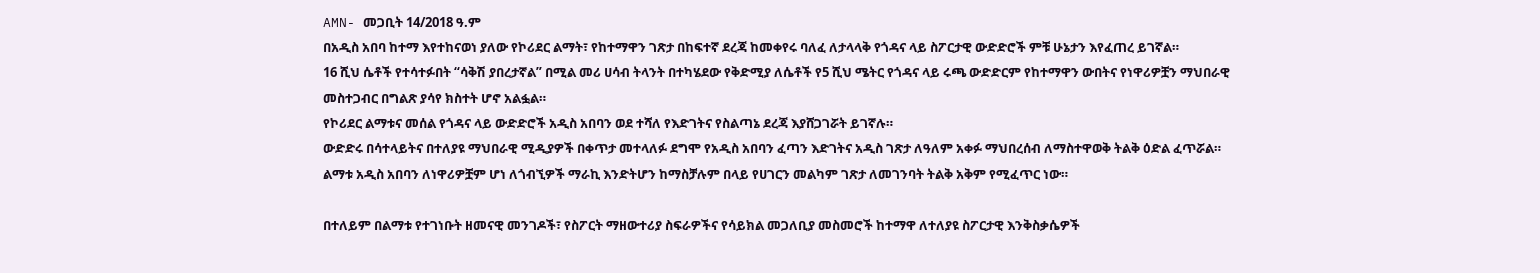AMN- መጋቢት 14/2018 ዓ.ም
በአዲስ አበባ ከተማ እየተከናወነ ያለው የኮሪደር ልማት፣ የከተማዋን ገጽታ በከፍተኛ ደረጃ ከመቀየሩ ባለፈ ለታላላቅ የጎዳና ላይ ስፖርታዊ ውድድሮች ምቹ ሁኔታን እየፈጠረ ይገኛል።
16 ሺህ ሴቶች የተሳተፉበት “ሳቅሽ ያበረታኛል” በሚል መሪ ሀሳብ ትላንት በተካሄደው የቅድሚያ ለሴቶች የ5 ሺህ ሜትር የጎዳና ላይ ሩጫ ውድድርም የከተማዋን ውበትና የነዋሪዎቿን ማህበራዊ መስተጋብር በግልጽ ያሳየ ክስተት ሆኖ አልፏል።
የኮሪደር ልማቱና መሰል የጎዳና ላይ ውድድሮች አዲስ አበባን ወደ ተሻለ የእድገትና የስልጣኔ ደረጃ እያሸጋገሯት ይገኛሉ።
ውድድሩ በሳተላይትና በተለያዩ ማህበራዊ ሚዲያዎች በቀጥታ መተላለፉ ደግሞ የአዲስ አበባን ፈጣን እድገትና አዲስ ገጽታ ለዓለም አቀፉ ማህበረሰብ ለማስተዋወቅ ትልቅ ዕድል ፈጥሯል።
ልማቱ አዲስ አበባን ለነዋሪዎቿም ሆነ ለጎብኚዎች ማራኪ እንድትሆን ከማስቻሉም በላይ የሀገርን መልካም ገጽታ ለመገንባት ትልቅ አቅም የሚፈጥር ነው።

በተለይም በልማቱ የተገነቡት ዘመናዊ መንገዶች፣ የስፖርት ማዘውተሪያ ስፍራዎችና የሳይክል መጋለቢያ መስመሮች ከተማዋ ለተለያዩ ስፖርታዊ እንቅስቃሴዎች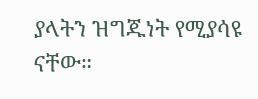ያላትን ዝግጁነት የሚያሳዩ ናቸው።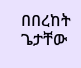በበረከት ጌታቸው